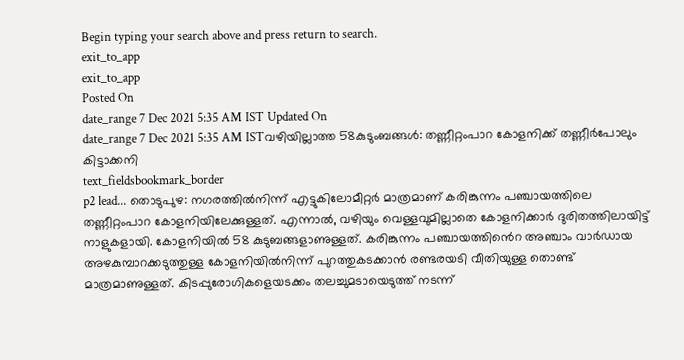Begin typing your search above and press return to search.
exit_to_app
exit_to_app
Posted On
date_range 7 Dec 2021 5:35 AM IST Updated On
date_range 7 Dec 2021 5:35 AM ISTവഴിയില്ലാത്ത 58കുടുംബങ്ങൾ: തണ്ണീറ്റംപാറ കോളനിക്ക് തണ്ണീർപോലും കിട്ടാക്കനി
text_fieldsbookmark_border
p2 lead... തൊടുപുഴ: നഗരത്തിൽനിന്ന് എട്ടുകിലോമീറ്റർ മാത്രമാണ് കരിങ്കുന്നം പഞ്ചായത്തിലെ തണ്ണീറ്റംപാറ കോളനിയിലേക്കുള്ളത്. എന്നാൽ, വഴിയും വെള്ളവുമില്ലാതെ കോളനിക്കാർ ദുരിതത്തിലായിട്ട് നാളുകളായി. കോളനിയിൽ 58 കുടുബങ്ങളാണുള്ളത്. കരിങ്കുന്നം പഞ്ചായത്തിൻെറ അഞ്ചാം വാർഡായ അഴകുമ്പാറക്കടുത്തുള്ള കോളനിയിൽനിന്ന് പുറത്തുകടക്കാൻ രണ്ടരയടി വീതിയുള്ള തൊണ്ട് മാത്രമാണുള്ളത്. കിടപ്പുരോഗികളെയടക്കം തലച്ചുമടായെടുത്ത് നടന്ന്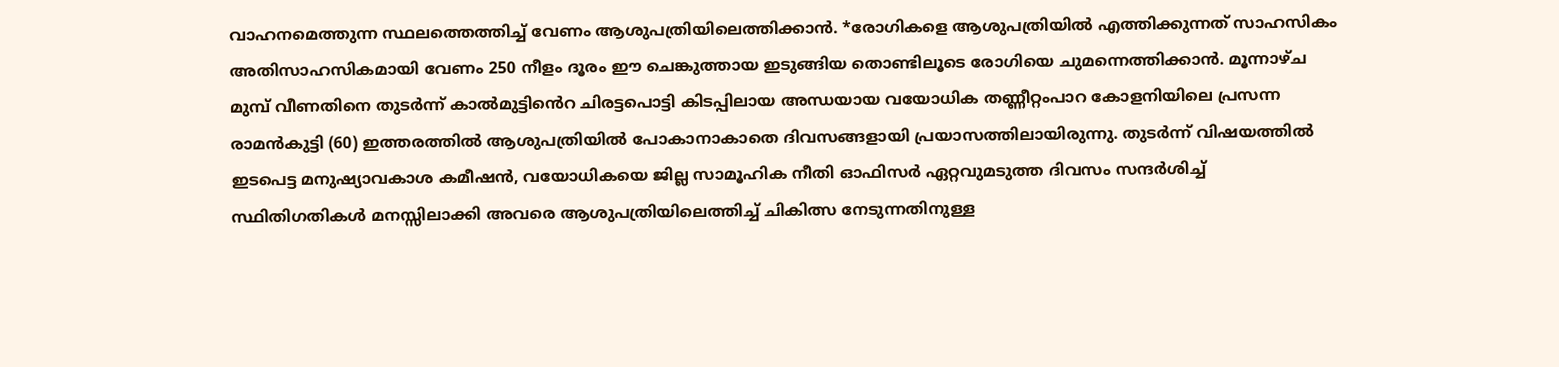വാഹനമെത്തുന്ന സ്ഥലത്തെത്തിച്ച് വേണം ആശുപത്രിയിലെത്തിക്കാൻ. *രോഗികളെ ആശുപത്രിയിൽ എത്തിക്കുന്നത് സാഹസികം അതിസാഹസികമായി വേണം 250 നീളം ദൂരം ഈ ചെങ്കുത്തായ ഇടുങ്ങിയ തൊണ്ടിലൂടെ രോഗിയെ ചുമന്നെത്തിക്കാൻ. മൂന്നാഴ്ച മുമ്പ് വീണതിനെ തുടർന്ന് കാൽമുട്ടിൻെറ ചിരട്ടപൊട്ടി കിടപ്പിലായ അന്ധയായ വയോധിക തണ്ണീറ്റംപാറ കോളനിയിലെ പ്രസന്ന രാമൻകുട്ടി (60) ഇത്തരത്തിൽ ആശുപത്രിയിൽ പോകാനാകാതെ ദിവസങ്ങളായി പ്രയാസത്തിലായിരുന്നു. തുടർന്ന് വിഷയത്തിൽ ഇടപെട്ട മനുഷ്യാവകാശ കമീഷൻ, വയോധികയെ ജില്ല സാമൂഹിക നീതി ഓഫിസർ ഏറ്റവുമടുത്ത ദിവസം സന്ദർശിച്ച് സ്ഥിതിഗതികൾ മനസ്സിലാക്കി അവരെ ആശുപത്രിയിലെത്തിച്ച് ചികിത്സ നേടുന്നതിനുള്ള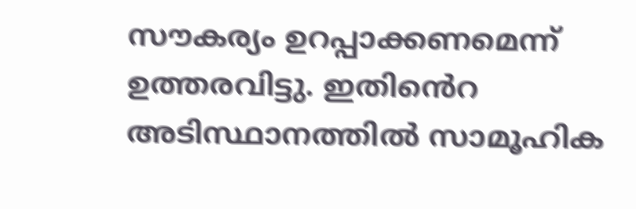സൗകര്യം ഉറപ്പാക്കണമെന്ന് ഉത്തരവിട്ടു. ഇതിൻെറ അടിസ്ഥാനത്തിൽ സാമൂഹിക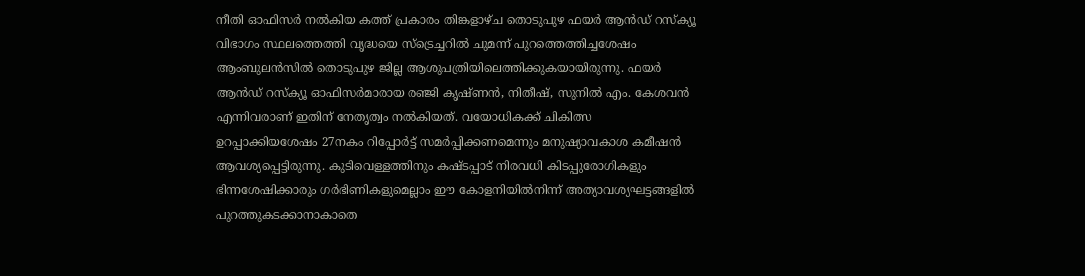നീതി ഓഫിസർ നൽകിയ കത്ത് പ്രകാരം തിങ്കളാഴ്ച തൊടുപുഴ ഫയർ ആൻഡ് റസ്ക്യൂ വിഭാഗം സ്ഥലത്തെത്തി വൃദ്ധയെ സ്ട്രെച്ചറിൽ ചുമന്ന് പുറത്തെത്തിച്ചശേഷം ആംബുലൻസിൽ തൊടുപുഴ ജില്ല ആശുപത്രിയിലെത്തിക്കുകയായിരുന്നു. ഫയർ ആൻഡ് റസ്ക്യൂ ഓഫിസർമാരായ രഞ്ജി കൃഷ്ണൻ, നിതീഷ്, സുനിൽ എം. കേശവൻ എന്നിവരാണ് ഇതിന് നേതൃത്വം നൽകിയത്. വയോധികക്ക് ചികിത്സ ഉറപ്പാക്കിയശേഷം 27നകം റിപ്പോർട്ട് സമർപ്പിക്കണമെന്നും മനുഷ്യാവകാശ കമീഷൻ ആവശ്യപ്പെട്ടിരുന്നു. കുടിവെള്ളത്തിനും കഷ്ടപ്പാട് നിരവധി കിടപ്പുരോഗികളും ഭിന്നശേഷിക്കാരും ഗർഭിണികളുമെല്ലാം ഈ കോളനിയിൽനിന്ന് അത്യാവശ്യഘട്ടങ്ങളിൽ പുറത്തുകടക്കാനാകാതെ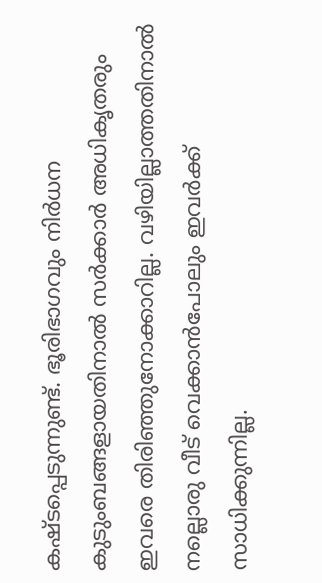കഷ്ടപ്പെടുന്നുണ്ട്. ഭൂരിഭാഗവും നിർധന കുടുംബങ്ങളായതിനാൽ സർക്കാർ അധികൃതരും ഇവരെ തിരിഞ്ഞുനോക്കാറില്ല. വഴിയില്ലാത്തതിനാൽ നല്ലൊരു വീട് വെക്കാൻപോലും ഇവർക്ക് സാധിക്കുന്നില്ല.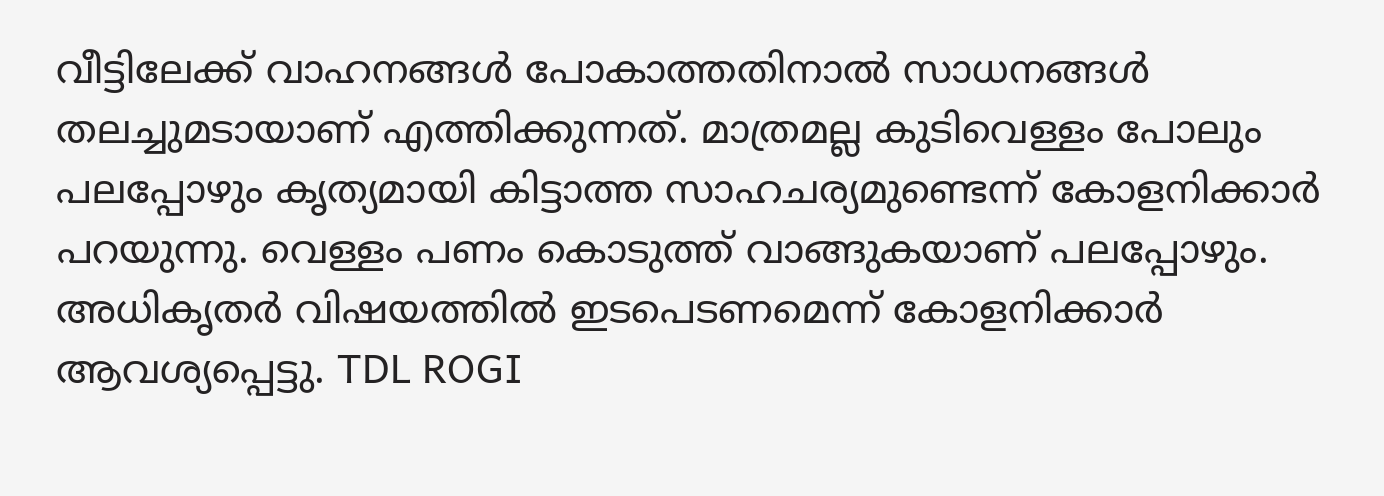വീട്ടിലേക്ക് വാഹനങ്ങൾ പോകാത്തതിനാൽ സാധനങ്ങൾ തലച്ചുമടായാണ് എത്തിക്കുന്നത്. മാത്രമല്ല കുടിവെള്ളം പോലും പലപ്പോഴും കൃത്യമായി കിട്ടാത്ത സാഹചര്യമുണ്ടെന്ന് കോളനിക്കാർ പറയുന്നു. വെള്ളം പണം കൊടുത്ത് വാങ്ങുകയാണ് പലപ്പോഴും. അധികൃതർ വിഷയത്തിൽ ഇടപെടണമെന്ന് കോളനിക്കാർ ആവശ്യപ്പെട്ടു. TDL ROGI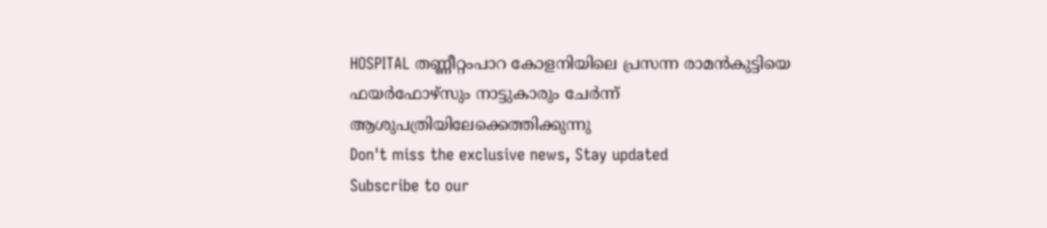HOSPITAL തണ്ണീറ്റംപാറ കോളനിയിലെ പ്രസന്ന രാമൻകുട്ടിയെ ഫയർഫോഴ്സും നാട്ടുകാരും ചേർന്ന് ആശുപത്രിയിലേക്കെത്തിക്കുന്നു
Don't miss the exclusive news, Stay updated
Subscribe to our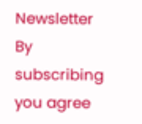Newsletter
By subscribing you agree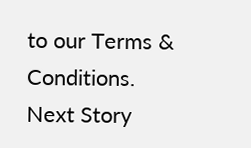to our Terms & Conditions.
Next Story